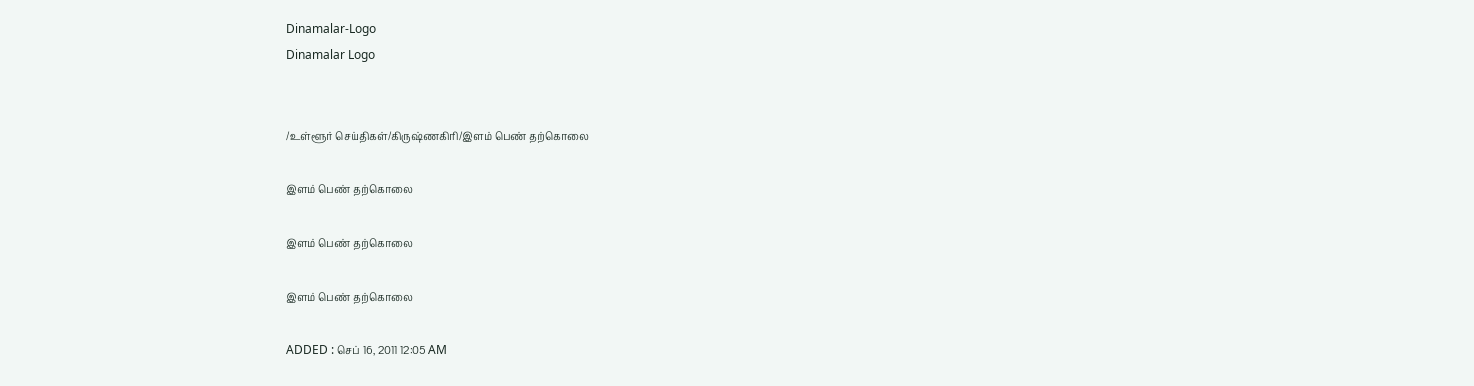Dinamalar-Logo
Dinamalar Logo


/உள்ளூர் செய்திகள்/கிருஷ்ணகிரி/இளம் பெண் தற்கொலை

இளம் பெண் தற்கொலை

இளம் பெண் தற்கொலை

இளம் பெண் தற்கொலை

ADDED : செப் 16, 2011 12:05 AM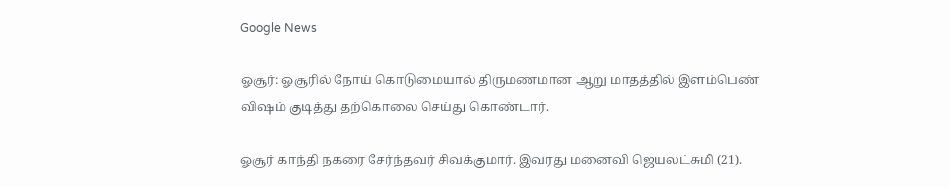Google News

ஓசூர்: ஓசூரில் நோய் கொடுமையால் திருமணமான ஆறு மாதத்தில் இளம்பெண் விஷம் குடித்து தற்கொலை செய்து கொண்டார்.

ஓசூர் காந்தி நகரை சேர்ந்தவர் சிவக்குமார். இவரது மனைவி ஜெயலட்சுமி (21).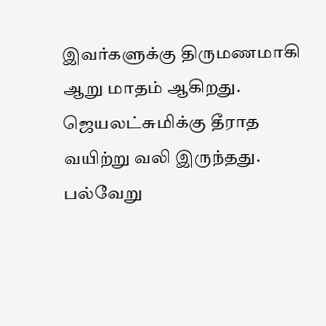இவர்களுக்கு திருமணமாகி ஆறு மாதம் ஆகிறது. ஜெயலட்சுமிக்கு தீராத வயிற்று வலி இருந்தது. பல்வேறு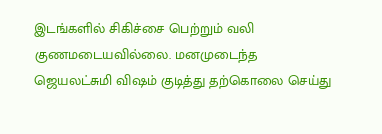இடங்களில் சிகிச்சை பெற்றும் வலி குணமடையவில்லை. மனமுடைந்த ஜெயலட்சுமி விஷம் குடித்து தற்கொலை செய்து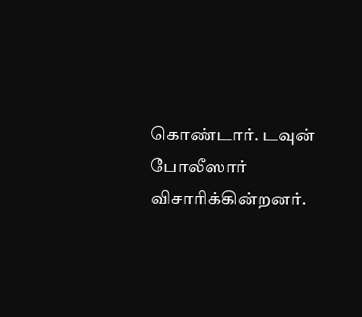கொண்டார். டவுன் போலீஸார் விசாரிக்கின்றனர்.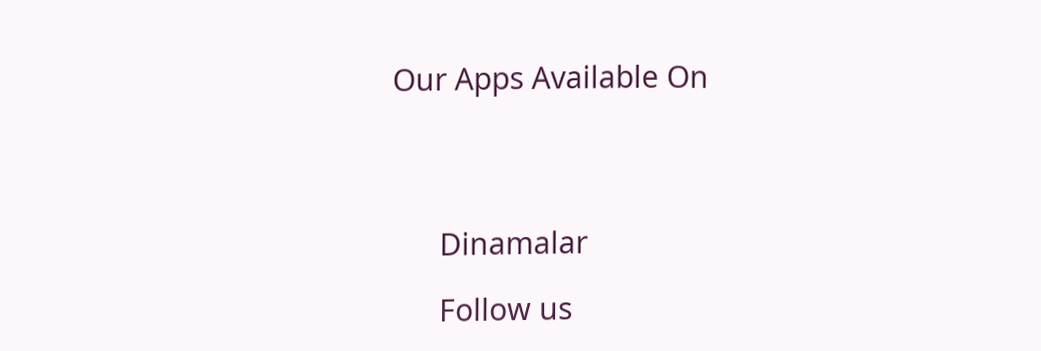Our Apps Available On




      Dinamalar

      Follow us